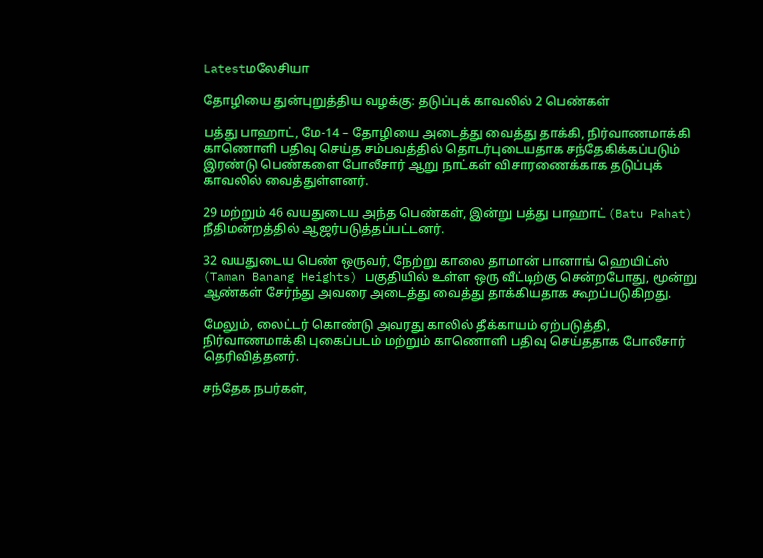Latestமலேசியா

தோழியை துன்புறுத்திய வழக்கு: தடுப்புக் காவலில் 2 பெண்கள்

பத்து பாஹாட், மே-14 – தோழியை அடைத்து வைத்து தாக்கி, நிர்வாணமாக்கி காணொளி பதிவு செய்த சம்பவத்தில் தொடர்புடையதாக சந்தேகிக்கப்படும் இரண்டு பெண்களை போலீசார் ஆறு நாட்கள் விசாரணைக்காக தடுப்புக் காவலில் வைத்துள்ளனர்.

29 மற்றும் 46 வயதுடைய அந்த பெண்கள், இன்று பத்து பாஹாட் (Batu Pahat) நீதிமன்றத்தில் ஆஜர்படுத்தப்பட்டனர்.

32 வயதுடைய பெண் ஒருவர், நேற்று காலை தாமான் பானாங் ஹெயிட்ஸ் (Taman Banang Heights) பகுதியில் உள்ள ஒரு வீட்டிற்கு சென்றபோது, மூன்று ஆண்கள் சேர்ந்து அவரை அடைத்து வைத்து தாக்கியதாக கூறப்படுகிறது.

மேலும், லைட்டர் கொண்டு அவரது காலில் தீக்காயம் ஏற்படுத்தி, நிர்வாணமாக்கி புகைப்படம் மற்றும் காணொளி பதிவு செய்ததாக போலீசார் தெரிவித்தனர்.

சந்தேக நபர்கள்,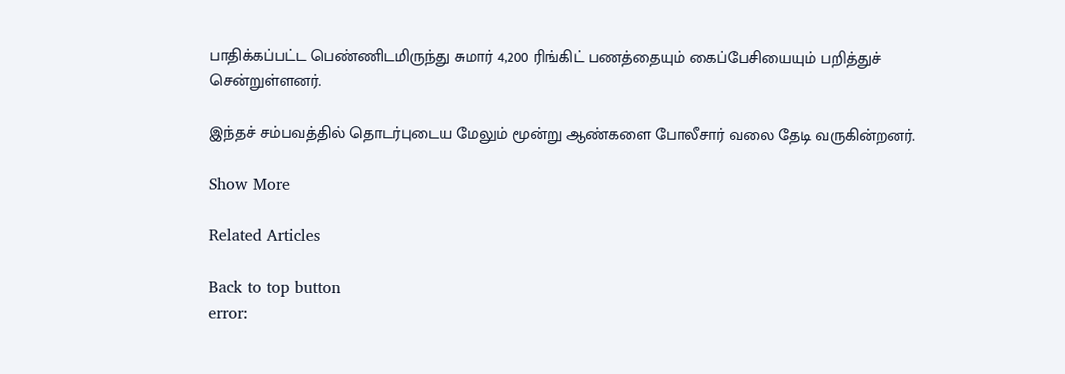பாதிக்கப்பட்ட பெண்ணிடமிருந்து சுமார் 4,200 ரிங்கிட் பணத்தையும் கைப்பேசியையும் பறித்துச் சென்றுள்ளனர்.

இந்தச் சம்பவத்தில் தொடர்புடைய மேலும் மூன்று ஆண்களை போலீசார் வலை தேடி வருகின்றனர்.

Show More

Related Articles

Back to top button
error: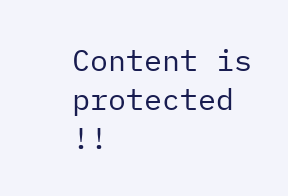Content is protected !!